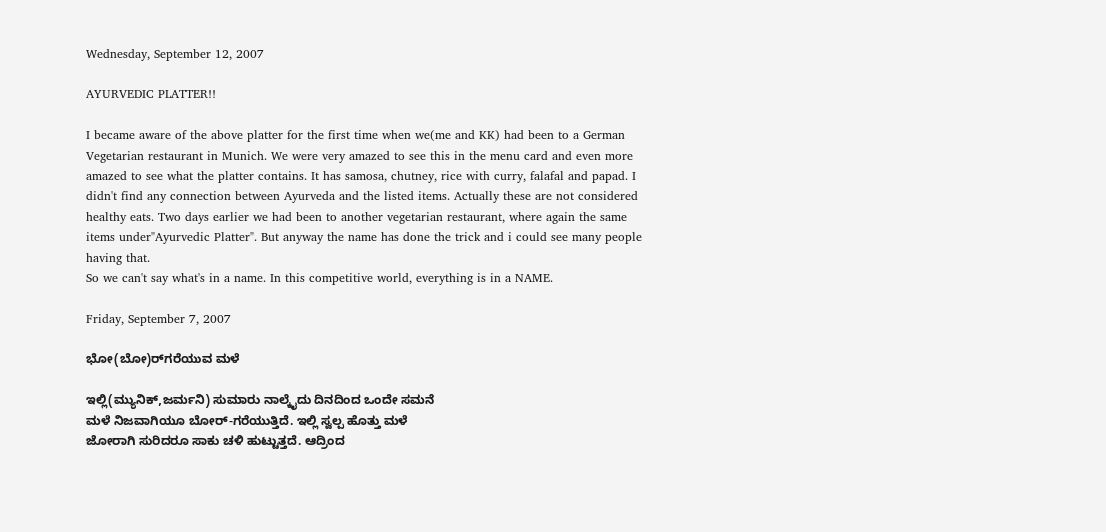Wednesday, September 12, 2007

AYURVEDIC PLATTER!!

I became aware of the above platter for the first time when we(me and KK) had been to a German Vegetarian restaurant in Munich. We were very amazed to see this in the menu card and even more amazed to see what the platter contains. It has samosa, chutney, rice with curry, falafal and papad. I didn't find any connection between Ayurveda and the listed items. Actually these are not considered healthy eats. Two days earlier we had been to another vegetarian restaurant, where again the same items under"Ayurvedic Platter". But anyway the name has done the trick and i could see many people having that.
So we can't say what's in a name. In this competitive world, everything is in a NAME.

Friday, September 7, 2007

ಭೋ(ಬೋ)ರ್‌ಗರೆಯುವ ಮಳೆ

ಇಲ್ಲಿ(ಮ್ಯುನಿಕ್,ಜರ್ಮನಿ) ಸುಮಾರು ನಾಲ್ಕೈದು ದಿನದಿಂದ ಒಂದೇ ಸಮನೆ
ಮಳೆ ನಿಜವಾಗಿಯೂ ಬೋರ್‌-ಗರೆಯುತ್ತಿದೆ. ಇಲ್ಲಿ ಸ್ವಲ್ಪ ಹೊತ್ತು ಮಳೆ
ಜೋರಾಗಿ ಸುರಿದರೂ ಸಾಕು ಚಳಿ ಹುಟ್ಟುತ್ತದೆ. ಆದ್ರಿಂದ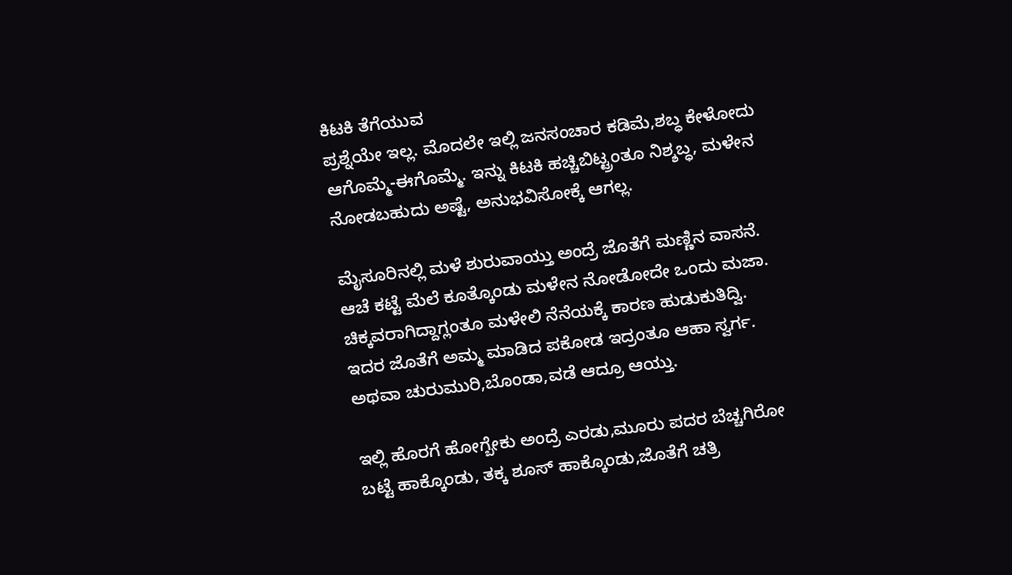ಕಿಟಕಿ ತೆಗೆಯುವ
ಪ್ರಶ್ನೆಯೇ ಇಲ್ಲ. ಮೊದಲೇ ಇಲ್ಲಿ ಜನಸಂಚಾರ ಕಡಿಮೆ,ಶಬ್ಧ ಕೇಳೋದು
ಆಗೊಮ್ಮೆ-ಈಗೊಮ್ಮೆ. ಇನ್ನು ಕಿಟಕಿ ಹಚ್ಚಿಬಿಟ್ಟ್ರಂತೂ ನಿಶ್ಶಬ್ಧ, ಮಳೇನ
ನೋಡಬಹುದು ಅಷ್ಟೆ, ಅನುಭವಿಸೋಕ್ಕೆ ಆಗಲ್ಲ.

ಮೈಸೂರಿನಲ್ಲಿ ಮಳೆ ಶುರುವಾಯ್ತು ಅಂದ್ರೆ ಜೊತೆಗೆ ಮಣ್ಣಿನ ವಾಸನೆ.
ಆಚೆ ಕಟ್ಟೆ ಮೆಲೆ ಕೂತ್ಕೊಂಡು ಮಳೇನ ನೋಡೋದೇ ಒಂದು ಮಜಾ.
ಚಿಕ್ಕವರಾಗಿದ್ದಾಗ್ಲಂತೂ ಮಳೇಲಿ ನೆನೆಯಕ್ಕೆ ಕಾರಣ ಹುಡುಕುತಿದ್ವಿ.
ಇದರ ಜೊತೆಗೆ ಅಮ್ಮ ಮಾಡಿದ ಪಕೋಡ ಇದ್ರಂತೂ ಆಹಾ ಸ್ವರ್ಗ.
ಅಥವಾ ಚುರುಮುರಿ,ಬೊಂಡಾ,ವಡೆ ಆದ್ರೂ ಆಯ್ತು.

ಇಲ್ಲಿ ಹೊರಗೆ ಹೋಗ್ಬೇಕು ಅಂದ್ರೆ ಎರಡು,ಮೂರು ಪದರ ಬೆಚ್ಚಗಿರೋ
ಬಟ್ಟೆ ಹಾಕ್ಕೊಂಡು, ತಕ್ಕ ಶೂಸ್ ಹಾಕ್ಕೊಂಡು,ಜೊತೆಗೆ ಚತ್ರಿ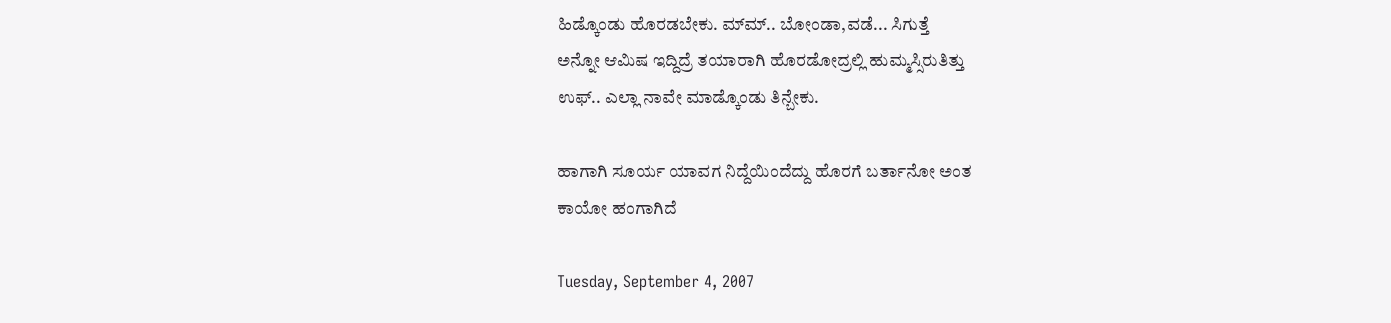ಹಿಡ್ಕೊಂಡು ಹೊರಡಬೇಕು. ಮ್‍ಮ್.. ಬೋಂಡಾ,ವಡೆ... ಸಿಗುತ್ತೆ
ಅನ್ನೋ ಆಮಿಷ ಇದ್ದಿದ್ರೆ ತಯಾರಾಗಿ ಹೊರಡೋದ್ರಲ್ಲಿ ಹುಮ್ಮಸ್ಸಿರುತಿತ್ತು
ಉಫ್.. ಎಲ್ಲಾ ನಾವೇ ಮಾಡ್ಕೊಂಡು ತಿನ್ಬೇಕು.

ಹಾಗಾಗಿ ಸೂರ್ಯ ಯಾವಗ ನಿದ್ದೆಯಿಂದೆದ್ದು ಹೊರಗೆ ಬರ್ತಾನೋ ಅಂತ
ಕಾಯೋ ಹಂಗಾಗಿದೆ

Tuesday, September 4, 2007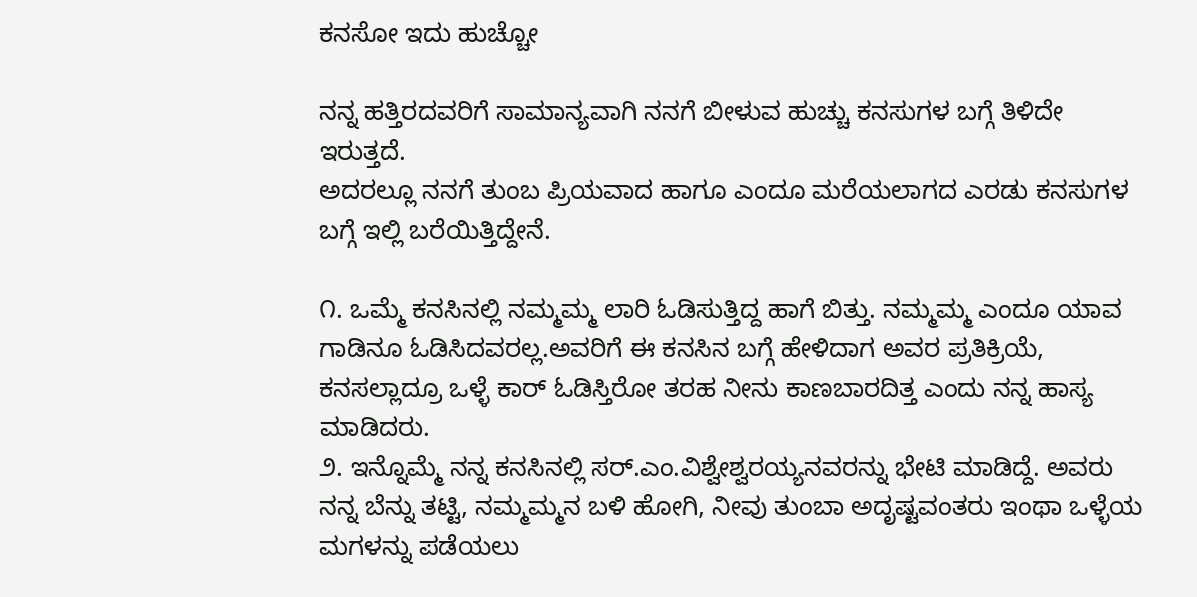ಕನಸೋ ಇದು ಹುಚ್ಚೋ

ನನ್ನ ಹತ್ತಿರದವರಿಗೆ ಸಾಮಾನ್ಯವಾಗಿ ನನಗೆ ಬೀಳುವ ಹುಚ್ಚು ಕನಸುಗಳ ಬಗ್ಗೆ ತಿಳಿದೇ ಇರುತ್ತದೆ.
ಅದರಲ್ಲೂ ನನಗೆ ತುಂಬ ಪ್ರಿಯವಾದ ಹಾಗೂ ಎಂದೂ ಮರೆಯಲಾಗದ ಎರಡು ಕನಸುಗಳ ಬಗ್ಗೆ ಇಲ್ಲಿ ಬರೆಯಿತ್ತಿದ್ದೇನೆ.

೧. ಒಮ್ಮೆ ಕನಸಿನಲ್ಲಿ ನಮ್ಮಮ್ಮ ಲಾರಿ ಓಡಿಸುತ್ತಿದ್ದ ಹಾಗೆ ಬಿತ್ತು. ನಮ್ಮಮ್ಮ ಎಂದೂ ಯಾವ ಗಾಡಿನೂ ಓಡಿಸಿದವರಲ್ಲ.ಅವರಿಗೆ ಈ ಕನಸಿನ ಬಗ್ಗೆ ಹೇಳಿದಾಗ ಅವರ ಪ್ರತಿಕ್ರಿಯೆ, ಕನಸಲ್ಲಾದ್ರೂ ಒಳ್ಳೆ ಕಾರ್ ಓಡಿಸ್ತಿರೋ ತರಹ ನೀನು ಕಾಣಬಾರದಿತ್ತ ಎಂದು ನನ್ನ ಹಾಸ್ಯ ಮಾಡಿದರು.
೨. ಇನ್ನೊಮ್ಮೆ ನನ್ನ ಕನಸಿನಲ್ಲಿ ಸರ್.ಎಂ.ವಿಶ್ವೇಶ್ವರಯ್ಯನವರನ್ನು ಭೇಟಿ ಮಾಡಿದ್ದೆ. ಅವರು ನನ್ನ ಬೆನ್ನು ತಟ್ಟಿ, ನಮ್ಮಮ್ಮನ ಬಳಿ ಹೋಗಿ, ನೀವು ತುಂಬಾ ಅದೃಷ್ಟವಂತರು ಇಂಥಾ ಒಳ್ಳೆಯ ಮಗಳನ್ನು ಪಡೆಯಲು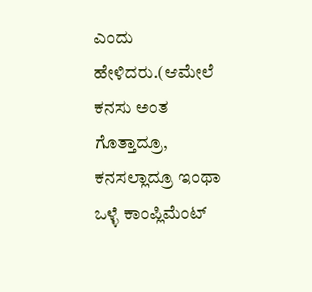ಎಂದು ಹೇಳಿದರು.(ಆಮೇಲೆ ಕನಸು ಅಂತ ಗೊತ್ತಾದ್ರೂ, ಕನಸಲ್ಲಾದ್ರೂ ಇಂಥಾ ಒಳ್ಳೆ ಕಾಂಪ್ಲಿಮೆಂಟ್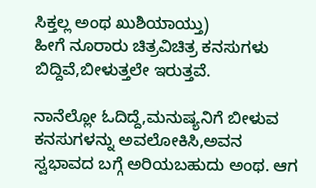ಸಿಕ್ತಲ್ಲ ಅಂಥ ಖುಶಿಯಾಯ್ತು)
ಹೀಗೆ ನೂರಾರು ಚಿತ್ರವಿಚಿತ್ರ ಕನಸುಗಳು ಬಿದ್ದಿವೆ,ಬೀಳುತ್ತಲೇ ಇರುತ್ತವೆ.

ನಾನೆಲ್ಲೋ ಓದಿದ್ದೆ,ಮನುಷ್ಯನಿಗೆ ಬೀಳುವ ಕನಸುಗಳನ್ನು ಅವಲೋಕಿಸಿ,ಅವನ ಸ್ವಭಾವದ ಬಗ್ಗೆ ಅರಿಯಬಹುದು ಅಂಥ. ಆಗ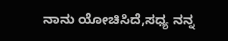ನಾನು ಯೋಚಿಸಿದೆ,ಸಧ್ಯ ನನ್ನ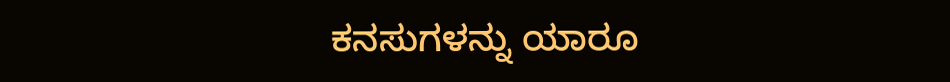ಕನಸುಗಳನ್ನು ಯಾರೂ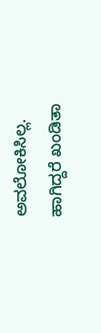ಅವಲೋಕಿಸಿಲ್ಲ.
ಹಾಗಿದ್ದರೆ ಖಂಡಿತಾ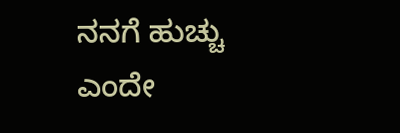ನನಗೆ ಹುಚ್ಚು ಎಂದೇ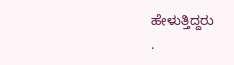ಹೇಳುತ್ತಿದ್ದರು
.